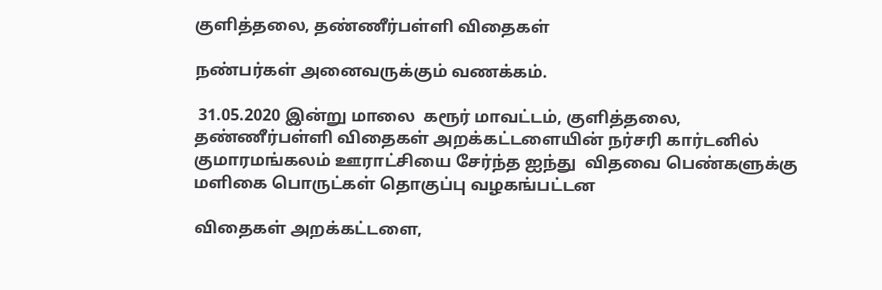குளித்தலை, தண்ணீர்பள்ளி விதைகள்

நண்பர்கள் அனைவருக்கும் வணக்கம்.

 31.05.2020 இன்று மாலை  கரூர் மாவட்டம், குளித்தலை,  தண்ணீர்பள்ளி விதைகள் அறக்கட்டளையின் நர்சரி கார்டனில் குமாரமங்கலம் ஊராட்சியை சேர்ந்த ஐந்து  விதவை பெண்களுக்கு மளிகை பொருட்கள் தொகுப்பு வழகங்பட்டன

விதைகள் அறக்கட்டளை,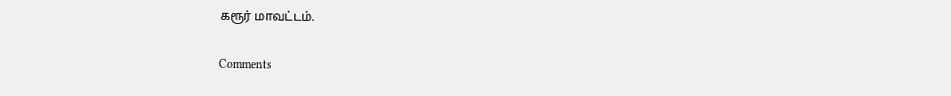கரூர் மாவட்டம்.

Comments